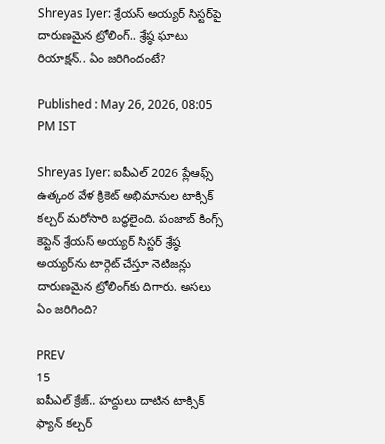Shreyas Iyer: శ్రేయస్ అయ్యర్ సిస్టర్‌పై దారుణమైన ట్రోలింగ్.. శ్రేష్ఠ ఘాటు రియాక్షన్.. ఏం జరిగిందంటే?

Published : May 26, 2026, 08:05 PM IST

Shreyas Iyer: ఐపీఎల్ 2026 ప్లేఆఫ్స్ ఉత్కంఠ వేళ క్రికెట్ అభిమానుల టాక్సిక్ కల్చర్ మరోసారి బద్ధలైంది. పంజాబ్ కింగ్స్ కెప్టెన్ శ్రేయస్ అయ్యర్ సిస్టర్ శ్రేష్ఠ అయ్యర్‌ను టార్గెట్ చేస్తూ నెటిజన్లు దారుణమైన ట్రోలింగ్‌కు దిగారు. అసలు ఏం జరిగింది?

PREV
15
ఐపీఎల్ క్రేజ్.. హద్దులు దాటిన టాక్సిక్ ఫ్యాన్ కల్చర్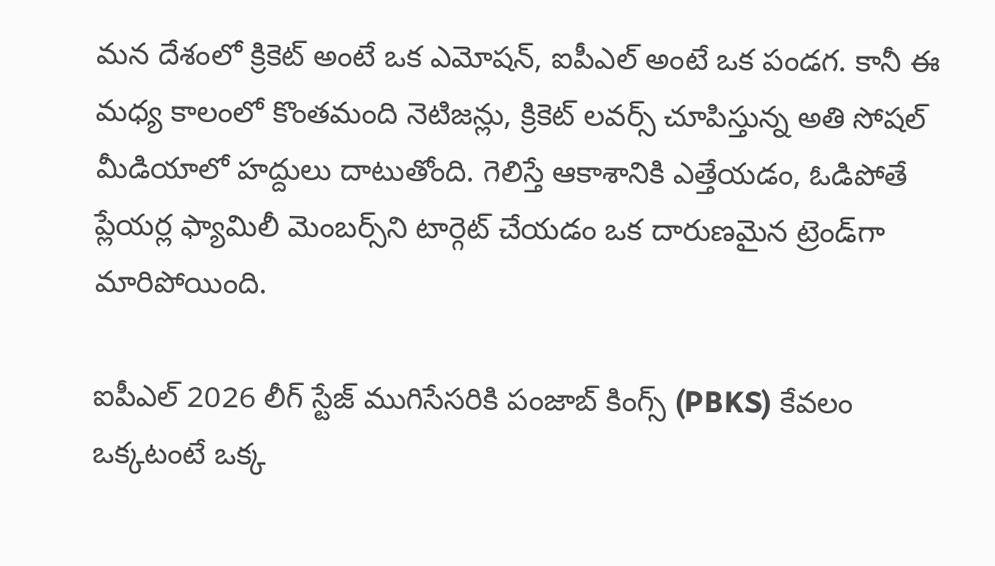మన దేశంలో క్రికెట్ అంటే ఒక ఎమోషన్, ఐపీఎల్ అంటే ఒక పండగ. కానీ ఈ మధ్య కాలంలో కొంతమంది నెటిజన్లు, క్రికెట్ లవర్స్ చూపిస్తున్న అతి సోషల్ మీడియాలో హద్దులు దాటుతోంది. గెలిస్తే ఆకాశానికి ఎత్తేయడం, ఓడిపోతే ప్లేయర్ల ఫ్యామిలీ మెంబర్స్‌ని టార్గెట్ చేయడం ఒక దారుణమైన ట్రెండ్‌గా మారిపోయింది.

ఐపీఎల్ 2026 లీగ్ స్టేజ్ ముగిసేసరికి పంజాబ్ కింగ్స్ (PBKS) కేవలం ఒక్కటంటే ఒక్క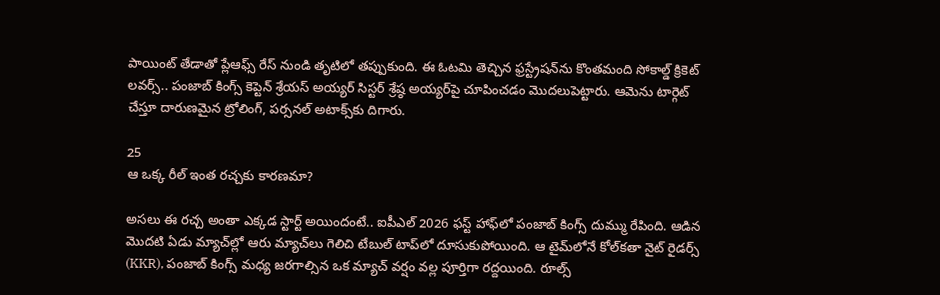పాయింట్ తేడాతో ప్లేఆఫ్స్ రేస్ నుండి తృటిలో తప్పుకుంది. ఈ ఓటమి తెచ్చిన ఫ్రస్ట్రేషన్‌ను కొంతమంది సోకాల్డ్ క్రికెట్ లవర్స్.. పంజాబ్ కింగ్స్ కెప్టెన్ శ్రేయస్ అయ్యర్ సిస్టర్ శ్రేష్ఠ అయ్యర్‌పై చూపించడం మొదలుపెట్టారు. ఆమెను టార్గెట్ చేస్తూ దారుణమైన ట్రోలింగ్, పర్సనల్ అటాక్స్‌కు దిగారు.

25
ఆ ఒక్క రీల్ ఇంత రచ్చకు కారణమా?

అసలు ఈ రచ్చ అంతా ఎక్కడ స్టార్ట్ అయిందంటే.. ఐపీఎల్ 2026 ఫస్ట్ హాఫ్‌లో పంజాబ్ కింగ్స్ దుమ్ము రేపింది. ఆడిన మొదటి ఏడు మ్యాచ్‌ల్లో ఆరు మ్యాచ్‌లు గెలిచి టేబుల్ టాప్‌లో దూసుకుపోయింది. ఆ టైమ్‌లోనే కోల్‌కతా నైట్ రైడర్స్ (KKR), పంజాబ్ కింగ్స్ మధ్య జరగాల్సిన ఒక మ్యాచ్ వర్షం వల్ల పూర్తిగా రద్దయింది. రూల్స్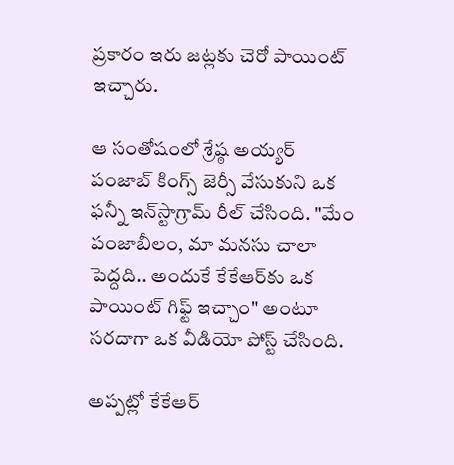ప్రకారం ఇరు జట్లకు చెరో పాయింట్ ఇచ్చారు.

ఆ సంతోషంలో శ్రేష్ఠ అయ్యర్ పంజాబ్ కింగ్స్ జెర్సీ వేసుకుని ఒక ఫన్నీ ఇన్‌స్టాగ్రామ్ రీల్ చేసింది. "మేం పంజాబీలం, మా మనసు చాలా పెద్దది.. అందుకే కేకేఆర్‌కు ఒక పాయింట్ గిఫ్ట్ ఇచ్చాం" అంటూ సరదాగా ఒక వీడియో పోస్ట్ చేసింది.

అప్పట్లో కేకేఆర్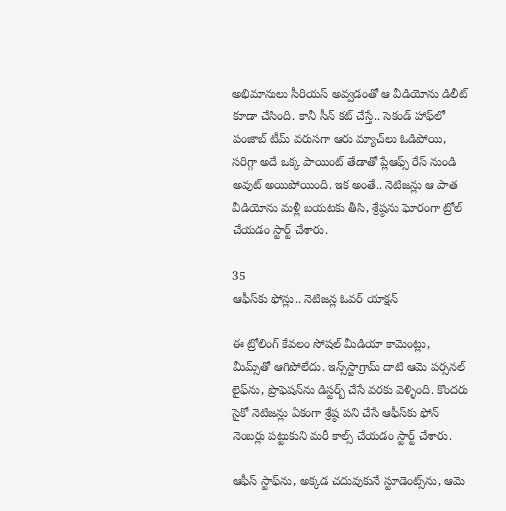అభిమానులు సీరియస్ అవ్వడంతో ఆ వీడియోను డిలీట్ కూడా చేసింది. కానీ సీన్ కట్ చేస్తే.. సెకండ్ హాఫ్‌లో పంజాబ్ టీమ్ వరుసగా ఆరు మ్యాచ్‌లు ఓడిపోయి, సరిగ్గా అదే ఒక్క పాయింట్ తేడాతో ప్లేఆఫ్స్ రేస్ నుండి అవుట్ అయిపోయింది. ఇక అంతే.. నెటిజన్లు ఆ పాత వీడియోను మళ్లీ బయటకు తీసి, శ్రేష్ఠను ఘోరంగా ట్రోల్ చేయడం స్టార్ట్ చేశారు.

35
ఆఫీస్‌కు ఫోన్లు.. నెటిజన్ల ఓవర్ యాక్షన్

ఈ ట్రోలింగ్ కేవలం సోషల్ మీడియా కామెంట్లు, మీమ్స్‌తో ఆగిపోలేదు. ఇన్స్‌స్టాగ్రామ్ దాటి ఆమె పర్సనల్ లైఫ్‌ను, ప్రొఫెషన్‌ను డిస్టర్బ్ చేసే వరకు వెళ్ళింది. కొందరు సైకో నెటిజన్లు ఏకంగా శ్రేష్ఠ పని చేసే ఆఫీస్‌కు ఫోన్ నెంబర్లు పట్టుకుని మరీ కాల్స్ చేయడం స్టార్ట్ చేశారు.

ఆఫీస్ స్టాఫ్‌ను, అక్కడ చదువుకునే స్టూడెంట్స్‌ను, ఆమె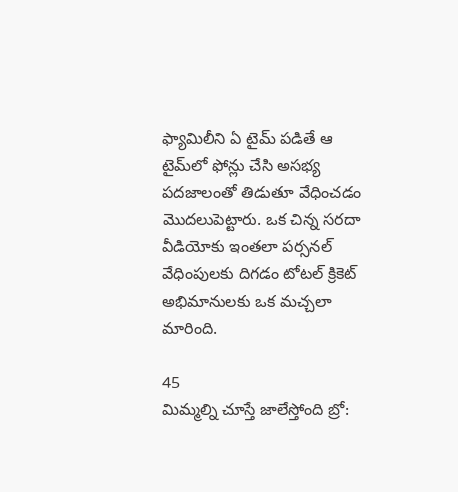ఫ్యామిలీని ఏ టైమ్ పడితే ఆ టైమ్‌లో ఫోన్లు చేసి అసభ్య పదజాలంతో తిడుతూ వేధించడం మొదలుపెట్టారు. ఒక చిన్న సరదా వీడియోకు ఇంతలా పర్సనల్ వేధింపులకు దిగడం టోటల్ క్రికెట్ అభిమానులకు ఒక మచ్చలా మారింది.

45
మిమ్మల్ని చూస్తే జాలేస్తోంది బ్రో: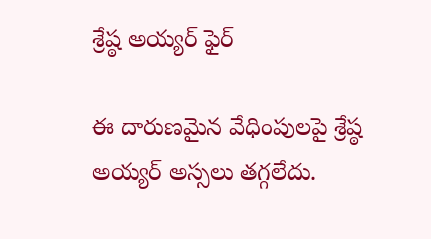శ్రేష్ఠ అయ్యర్ ఫైర్

ఈ దారుణమైన వేధింపులపై శ్రేష్ఠ అయ్యర్ అస్సలు తగ్గలేదు.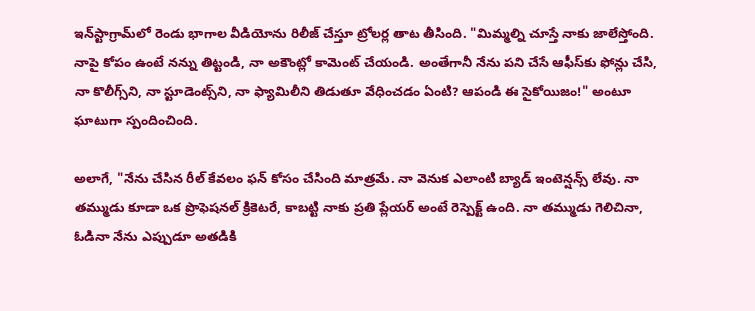ఇన్‌స్టాగ్రామ్‌లో రెండు భాగాల వీడియోను రిలీజ్ చేస్తూ ట్రోలర్ల తాట తీసింది. "మిమ్మల్ని చూస్తే నాకు జాలేస్తోంది. నాపై కోపం ఉంటే నన్ను తిట్టండి, నా అకౌంట్లో కామెంట్ చేయండి. అంతేగానీ నేను పని చేసే ఆఫీస్‌కు ఫోన్లు చేసి, నా కొలీగ్స్‌ని, నా స్టూడెంట్స్‌ని, నా ఫ్యామిలీని తిడుతూ వేధించడం ఏంటి? ఆపండి ఈ సైకోయిజం!" అంటూ ఘాటుగా స్పందించింది.

అలాగే, "నేను చేసిన రీల్ కేవలం ఫన్ కోసం చేసింది మాత్రమే. నా వెనుక ఎలాంటి బ్యాడ్ ఇంటెన్షన్స్ లేవు. నా తమ్ముడు కూడా ఒక ప్రొఫెషనల్ క్రికెటరే, కాబట్టి నాకు ప్రతి ప్లేయర్ అంటే రెస్పెక్ట్ ఉంది. నా తమ్ముడు గెలిచినా, ఓడినా నేను ఎప్పుడూ అతడికి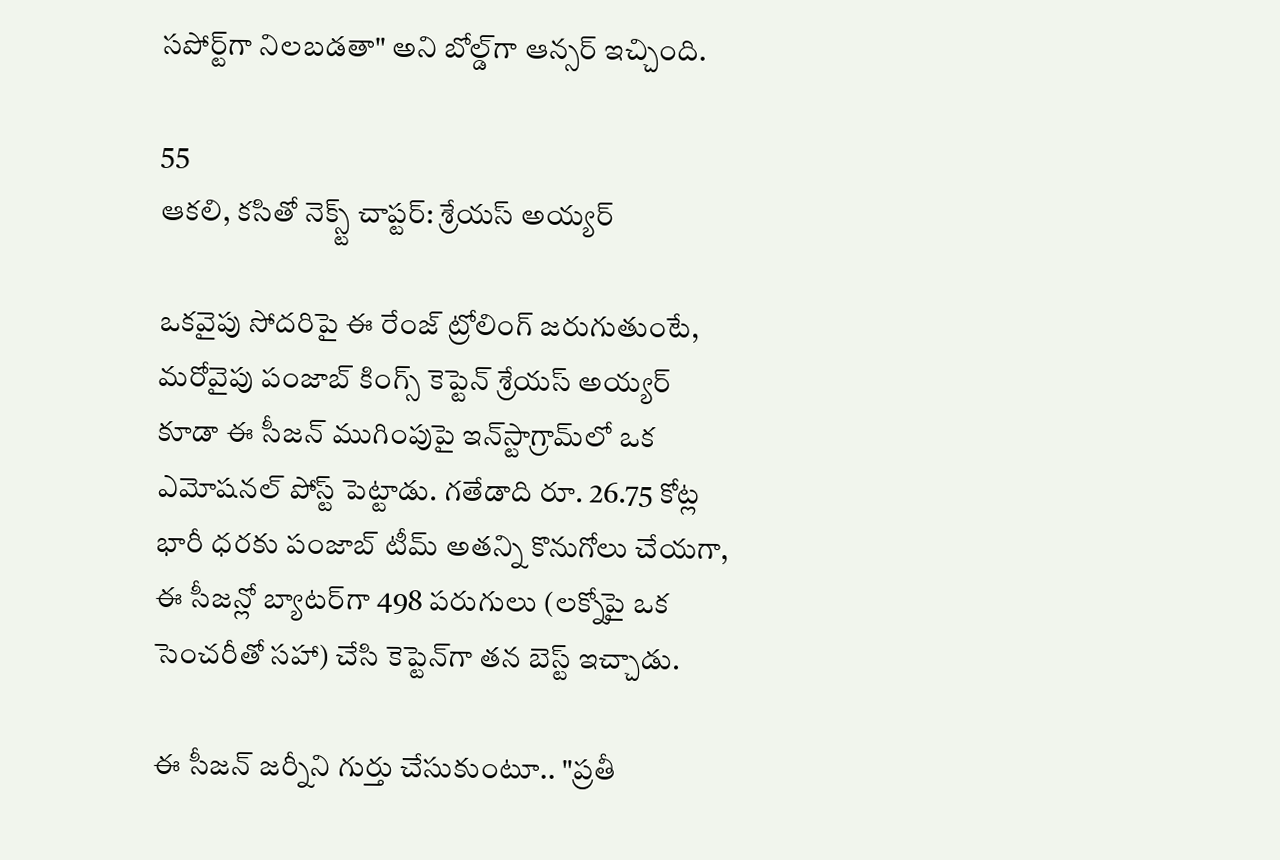సపోర్ట్‌గా నిలబడతా" అని బోల్డ్‌గా ఆన్సర్ ఇచ్చింది.

55
ఆకలి, కసితో నెక్స్ట్ చాప్టర్: శ్రేయస్ అయ్యర్

ఒకవైపు సోదరిపై ఈ రేంజ్ ట్రోలింగ్ జరుగుతుంటే, మరోవైపు పంజాబ్ కింగ్స్ కెప్టెన్ శ్రేయస్ అయ్యర్ కూడా ఈ సీజన్ ముగింపుపై ఇన్‌స్టాగ్రామ్‌లో ఒక ఎమోషనల్ పోస్ట్ పెట్టాడు. గతేడాది రూ. 26.75 కోట్ల భారీ ధరకు పంజాబ్ టీమ్ అతన్ని కొనుగోలు చేయగా, ఈ సీజన్లో బ్యాటర్‌గా 498 పరుగులు (లక్నోపై ఒక సెంచరీతో సహా) చేసి కెప్టెన్‌గా తన బెస్ట్ ఇచ్చాడు.

ఈ సీజన్ జర్నీని గుర్తు చేసుకుంటూ.. "ప్రతీ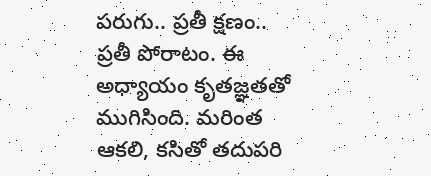పరుగు.. ప్రతీ క్షణం.. ప్రతీ పోరాటం. ఈ అధ్యాయం కృతజ్ఞతతో ముగిసింది. మరింత ఆకలి, కసితో తదుపరి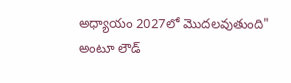అధ్యాయం 2027లో మొదలవుతుంది" అంటూ లౌడ్‌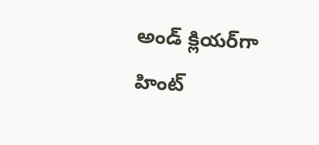అండ్ క్లియర్‌గా హింట్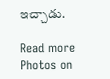ఇచ్చాడు.

Read more Photos on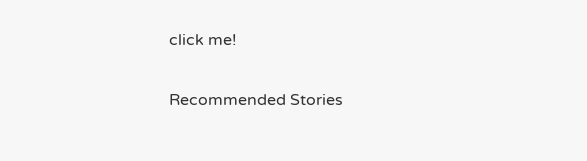click me!

Recommended Stories